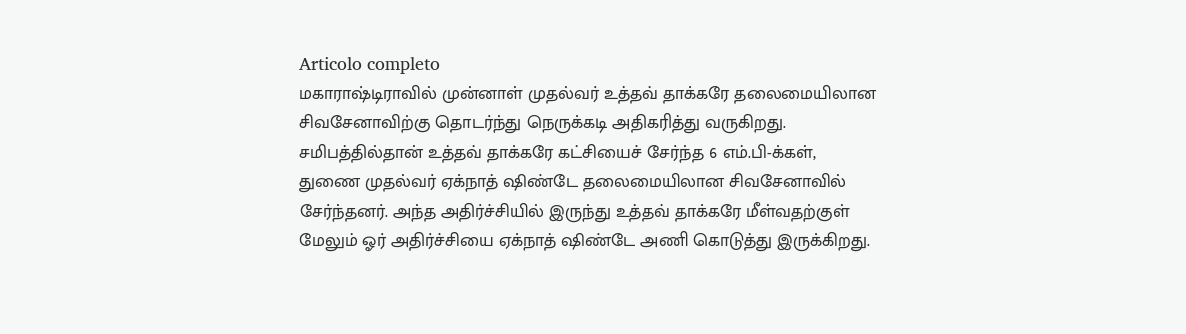Articolo completo
மகாராஷ்டிராவில் முன்னாள் முதல்வர் உத்தவ் தாக்கரே தலைமையிலான சிவசேனாவிற்கு தொடர்ந்து நெருக்கடி அதிகரித்து வருகிறது. சமிபத்தில்தான் உத்தவ் தாக்கரே கட்சியைச் சேர்ந்த 6 எம்.பி-க்கள், துணை முதல்வர் ஏக்நாத் ஷிண்டே தலைமையிலான சிவசேனாவில் சேர்ந்தனர். அந்த அதிர்ச்சியில் இருந்து உத்தவ் தாக்கரே மீள்வதற்குள் மேலும் ஓர் அதிர்ச்சியை ஏக்நாத் ஷிண்டே அணி கொடுத்து இருக்கிறது.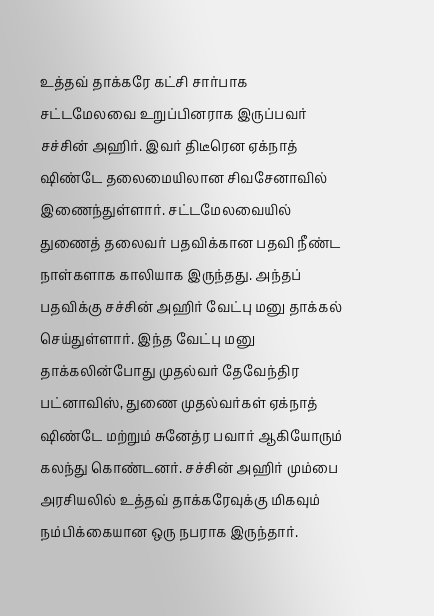உத்தவ் தாக்கரே கட்சி சார்பாக சட்டமேலவை உறுப்பினராக இருப்பவர் சச்சின் அஹிர். இவர் திடீரென ஏக்நாத் ஷிண்டே தலைமையிலான சிவசேனாவில் இணைந்துள்ளார். சட்டமேலவையில் துணைத் தலைவர் பதவிக்கான பதவி நீண்ட நாள்களாக காலியாக இருந்தது. அந்தப் பதவிக்கு சச்சின் அஹிர் வேட்பு மனு தாக்கல் செய்துள்ளார். இந்த வேட்பு மனு தாக்கலின்போது முதல்வர் தேவேந்திர பட்னாவிஸ், துணை முதல்வர்கள் ஏக்நாத் ஷிண்டே மற்றும் சுனேத்ர பவார் ஆகியோரும் கலந்து கொண்டனர். சச்சின் அஹிர் மும்பை அரசியலில் உத்தவ் தாக்கரேவுக்கு மிகவும் நம்பிக்கையான ஒரு நபராக இருந்தார்.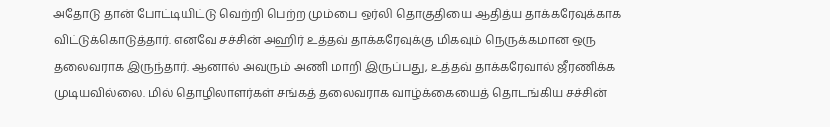அதோடு தான் போட்டியிட்டு வெற்றி பெற்ற மும்பை ஒர்லி தொகுதியை ஆதித்ய தாக்கரேவுக்காக விட்டுக்கொடுத்தார். எனவே சச்சின் அஹிர் உத்தவ் தாக்கரேவுக்கு மிகவும் நெருக்கமான ஒரு தலைவராக இருந்தார். ஆனால் அவரும் அணி மாறி இருப்பது, உத்தவ் தாக்கரேவால் ஜீரணிக்க முடியவில்லை. மில் தொழிலாளர்கள் சங்கத் தலைவராக வாழ்க்கையைத் தொடங்கிய சச்சின்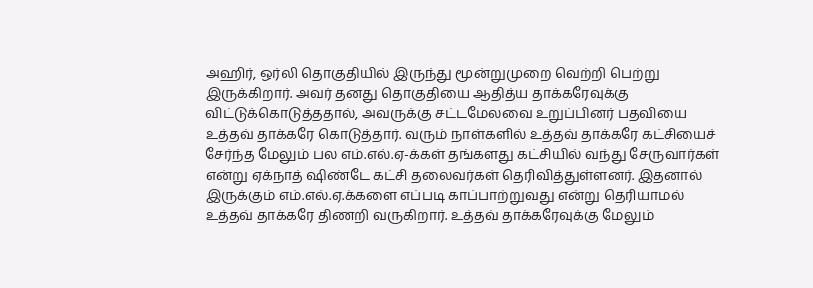அஹிர், ஒர்லி தொகுதியில் இருந்து மூன்றுமுறை வெற்றி பெற்று இருக்கிறார். அவர் தனது தொகுதியை ஆதித்ய தாக்கரேவுக்கு விட்டுக்கொடுத்ததால், அவருக்கு சட்டமேலவை உறுப்பினர் பதவியை உத்தவ் தாக்கரே கொடுத்தார். வரும் நாள்களில் உத்தவ் தாக்கரே கட்சியைச் சேர்ந்த மேலும் பல எம்.எல்.ஏ-க்கள் தங்களது கட்சியில் வந்து சேருவார்கள் என்று ஏக்நாத் ஷிண்டே கட்சி தலைவர்கள் தெரிவித்துள்ளனர். இதனால் இருக்கும் எம்.எல்.ஏ.க்களை எப்படி காப்பாற்றுவது என்று தெரியாமல் உத்தவ் தாக்கரே திணறி வருகிறார். உத்தவ் தாக்கரேவுக்கு மேலும்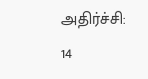அதிர்ச்சி: 14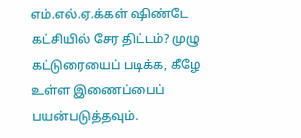எம்.எல்.ஏ.க்கள் ஷிண்டே கட்சியில் சேர திட்டம்? முழு கட்டுரையைப் படிக்க, கீழே உள்ள இணைப்பைப் பயன்படுத்தவும்.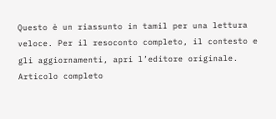Questo è un riassunto in tamil per una lettura veloce. Per il resoconto completo, il contesto e gli aggiornamenti, apri l’editore originale.
Articolo completo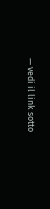— vedi il link sotto